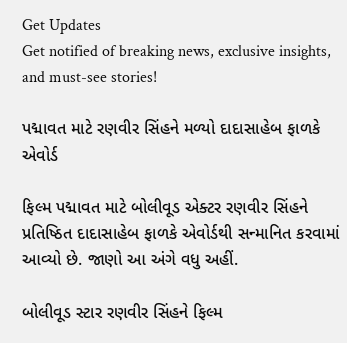Get Updates
Get notified of breaking news, exclusive insights, and must-see stories!

પદ્માવત માટે રણવીર સિંહને મળ્યો દાદાસાહેબ ફાળકે એવોર્ડ

ફિલ્મ પદ્માવત માટે બોલીવૂડ એક્ટર રણવીર સિંહને પ્રતિષ્ઠિત દાદાસાહેબ ફાળકે એવોર્ડથી સન્માનિત કરવામાં આવ્યો છે. જાણો આ અંગે વધુ અહીં.

બોલીવૂડ સ્ટાર રણવીર સિંહને ફિલ્મ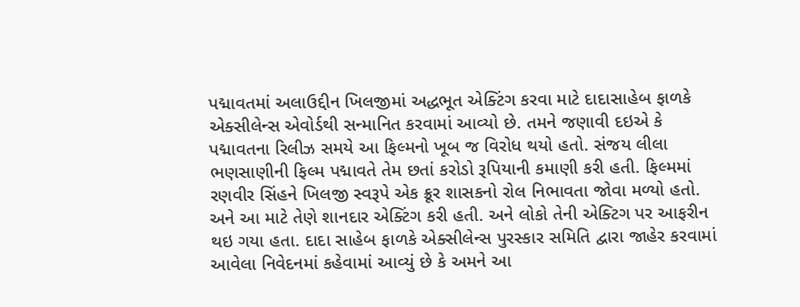પદ્માવતમાં અલાઉદ્દીન ખિલજીમાં અદ્ધભૂત એક્ટિંગ કરવા માટે દાદાસાહેબ ફાળકે એક્સીલેન્સ એવોર્ડથી સન્માનિત કરવામાં આવ્યો છે. તમને જણાવી દઇએ કે પદ્માવતના રિલીઝ સમયે આ ફિલ્મનો ખૂબ જ વિરોધ થયો હતો. સંજય લીલા ભણસાણીની ફિલ્મ પદ્માવતે તેમ છતાં કરોડો રૂપિયાની કમાણી કરી હતી. ફિલ્મમાં રણવીર સિંહને ખિલજી સ્વરૂપે એક ક્રૂર શાસકનો રોલ નિભાવતા જોવા મળ્યો હતો. અને આ માટે તેણે શાનદાર એક્ટિંગ કરી હતી. અને લોકો તેની એક્ટિગ પર આફરીન થઇ ગયા હતા. દાદા સાહેબ ફાળકે એક્સીલેન્સ પુરસ્કાર સમિતિ દ્વારા જાહેર કરવામાં આવેલા નિવેદનમાં કહેવામાં આવ્યું છે કે અમને આ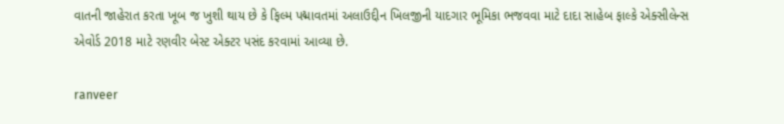વાતની જાહેરાત કરતા ખૂબ જ ખુશી થાય છે કે ફિલ્મ પદ્માવતમાં અલાઉદ્દીન ખિલજીની યાદગાર ભૂમિકા ભજવવા માટે દાદા સાહેબ ફાલ્કે એક્સીલેન્સ એવોર્ડ 2018 માટે રણવીર બેસ્ટ એક્ટર પસંદ કરવામાં આવ્યા છે.

ranveer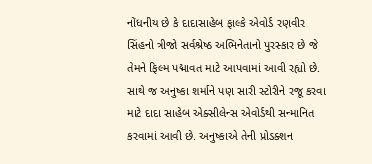નોંધનીય છે કે દાદાસાહેબ ફાલ્કે એવોર્ડ રણવીર સિંહનો ત્રીજો સર્વશ્રેષ્ઠ અભિનેતાનો પુરસ્કાર છે જે તેમને ફિલ્મ પદ્માવત માટે આપવામાં આવી રહ્યો છે. સાથે જ અનુષ્કા શર્માને પણ સારી સ્ટોરીને રજૂ કરવા માટે દાદા સાહેબ એક્સીલેન્સ એવોર્ડથી સન્માનિત કરવામાં આવી છે. અનુષ્કાએ તેની પ્રોડક્શન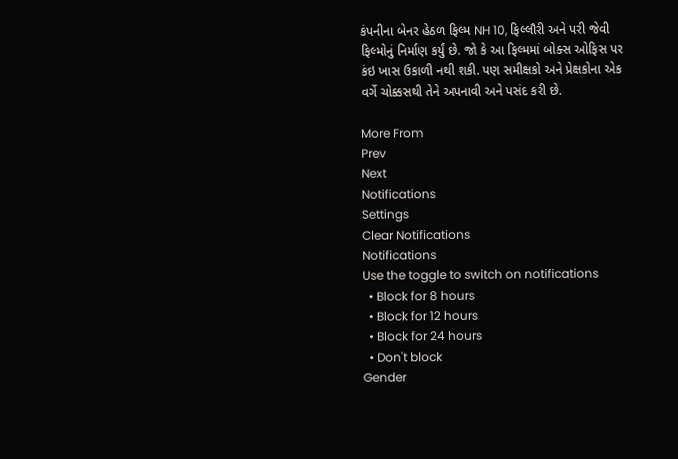કંપનીના બેનર હેઠળ ફિલ્મ NH 10, ફિલ્લૌરી અને પરી જેવી ફિલ્મોનું નિર્માણ કર્યું છે. જો કે આ ફિલ્મમાં બોક્સ ઓફિસ પર કંઇ ખાસ ઉકાળી નથી શકી. પણ સમીક્ષકો અને પ્રેક્ષકોના એક વર્ગે ચોક્કસથી તેને અપનાવી અને પસંદ કરી છે.

More From
Prev
Next
Notifications
Settings
Clear Notifications
Notifications
Use the toggle to switch on notifications
  • Block for 8 hours
  • Block for 12 hours
  • Block for 24 hours
  • Don't block
Gender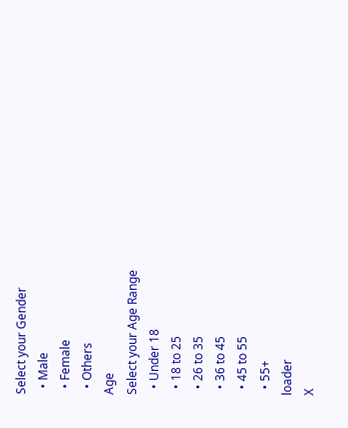Select your Gender
  • Male
  • Female
  • Others
Age
Select your Age Range
  • Under 18
  • 18 to 25
  • 26 to 35
  • 36 to 45
  • 45 to 55
  • 55+
loader
X